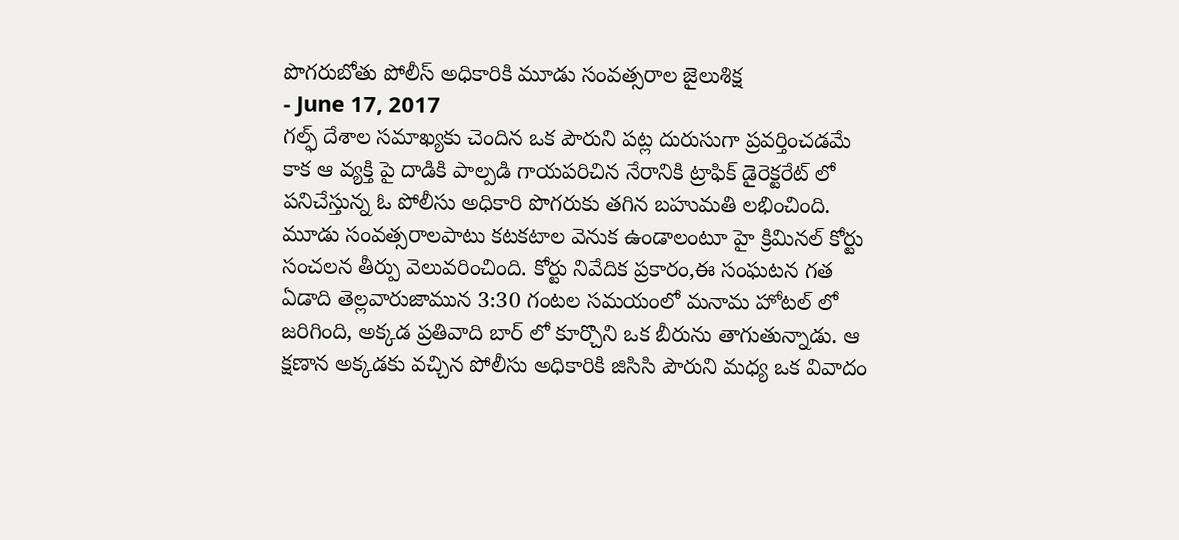పొగరుబోతు పోలీస్ అధికారికి మూడు సంవత్సరాల జైలుశిక్ష
- June 17, 2017
గల్ఫ్ దేశాల సమాఖ్యకు చెందిన ఒక పౌరుని పట్ల దురుసుగా ప్రవర్తించడమే కాక ఆ వ్యక్తి పై దాడికి పాల్పడి గాయపరిచిన నేరానికి ట్రాఫిక్ డైరెక్టరేట్ లో పనిచేస్తున్న ఓ పోలీసు అధికారి పొగరుకు తగిన బహుమతి లభించింది. మూడు సంవత్సరాలపాటు కటకటాల వెనుక ఉండాలంటూ హై క్రిమినల్ కోర్టు సంచలన తీర్పు వెలువరించింది. కోర్టు నివేదిక ప్రకారం,ఈ సంఘటన గత ఏడాది తెల్లవారుజామున 3:30 గంటల సమయంలో మనామ హోటల్ లో జరిగింది, అక్కడ ప్రతివాది బార్ లో కూర్చొని ఒక బీరును తాగుతున్నాడు. ఆ క్షణాన అక్కడకు వచ్చిన పోలీసు అధికారికి జిసిసి పౌరుని మధ్య ఒక వివాదం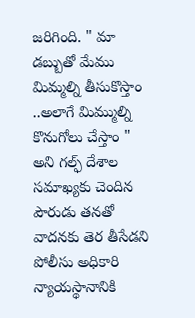జరిగింది. " మా డబ్బుతో మేము మిమ్మల్ని తీసుకొస్తాం ..అలాగే మిమ్ముల్ని కొనుగోలు చేస్తాం " అని గల్ఫ్ దేశాల సమాఖ్యకు చెందిన పౌరుడు తనతో వాదనకు తెర తీసేడని పోలీసు అధికారి న్యాయస్థానానికి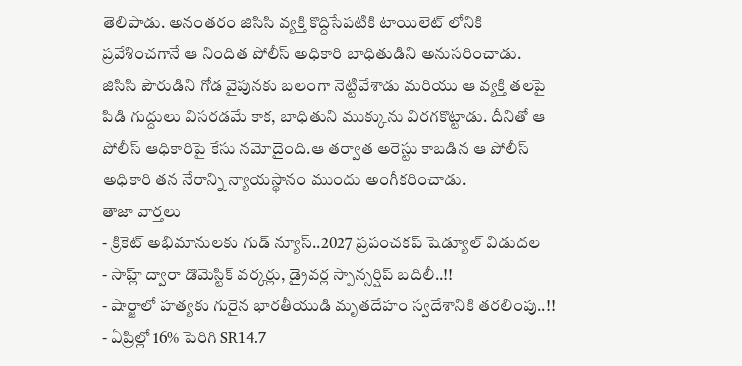తెలిపాడు. అనంతరం జిసిసి వ్యక్తి కొద్దిసేపటికి టాయిలెట్ లోనికి ప్రవేశించగానే ఆ నిందిత పోలీస్ అధికారి బాధితుడిని అనుసరించాడు. జిసిసి పౌరుడిని గోడ వైపునకు బలంగా నెట్టివేశాడు మరియు ఆ వ్యక్తి తలపై పిడి గుద్దులు విసరడమే కాక, బాధితుని ముక్కును విరగకొట్టాడు. దీనితో ఆ పోలీస్ ఆధికారిపై కేసు నమోదైంది.ఆ తర్వాత అరెస్టు కాబడిన ఆ పోలీస్ అధికారి తన నేరాన్ని న్యాయస్థానం ముందు అంగీకరించాడు.
తాజా వార్తలు
- క్రికెట్ అభిమానులకు గుడ్ న్యూస్..2027 ప్రపంచకప్ షెడ్యూల్ విడుదల
- సాహ్ల్ ద్వారా డొమెస్టిక్ వర్కర్లు, డ్రైవర్ల స్పాన్సర్షిప్ బదిలీ..!!
- షార్జాలో హత్యకు గురైన భారతీయుడి మృతదేహం స్వదేశానికి తరలింపు..!!
- ఏప్రిల్లో 16% పెరిగి SR14.7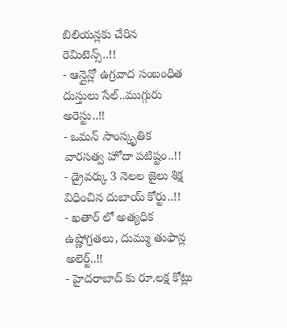బిలియన్లకు చేరిన రెమిటెన్స్..!!
- ఆన్లైన్లో ఉగ్రవాద సంబంధిత దుస్తులు సేల్..ముగ్గురు అరెస్టు..!!
- ఒమన్ సాంస్కృతిక వారసత్వ హోదా పటిష్టం..!!
- డ్రైవర్కు 3 నెలల జైలు శిక్ష విధించిన దుబాయ్ కోర్టు..!!
- ఖతార్ లో అత్యధిక ఉష్ణోగ్రతలు, దుమ్ము తుఫాన్ల అలెర్ట్..!!
- హైదరాబాద్ కు రూ.లక్ష కోట్లు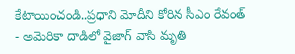కేటాయించండి..ప్రధాని మోదీని కోరిన సీఎం రేవంత్
- అమెరికా దాడిలో వైజాగ్ వాసి మృతి